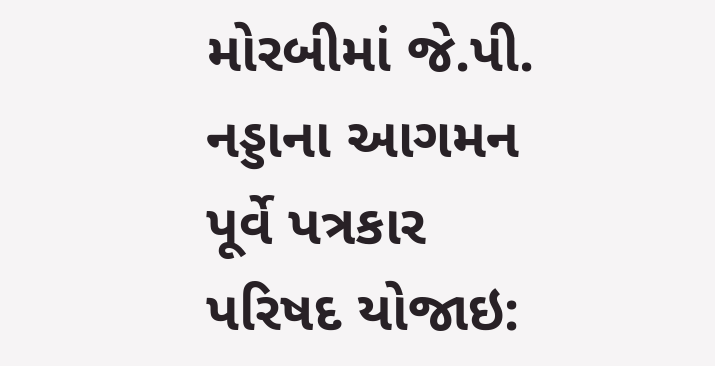મોરબીમાં જે.પી. નડ્ડાના આગમન પૂર્વે પત્રકાર પરિષદ યોજાઇ: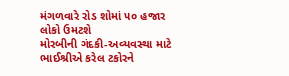મંગળવારે રોડ શોમાં ૫૦ હજાર લોકો ઉમટશે
મોરબીની ગંદકી-અવ્યવસ્થા માટે ભાઈશ્રીએ કરેલ ટકોરને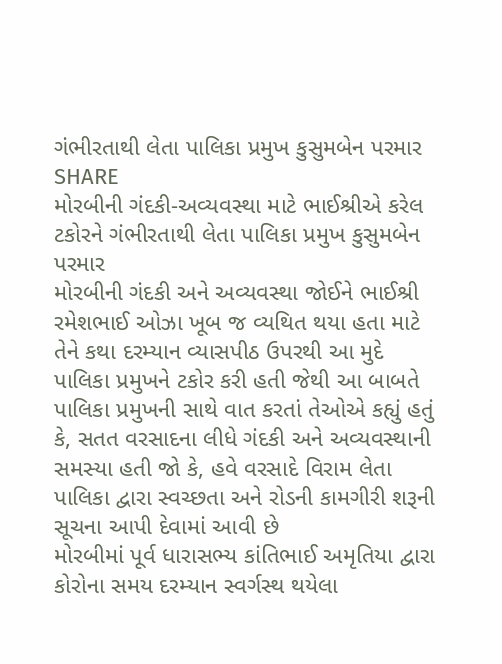ગંભીરતાથી લેતા પાલિકા પ્રમુખ કુસુમબેન પરમાર
SHARE
મોરબીની ગંદકી-અવ્યવસ્થા માટે ભાઈશ્રીએ કરેલ ટકોરને ગંભીરતાથી લેતા પાલિકા પ્રમુખ કુસુમબેન પરમાર
મોરબીની ગંદકી અને અવ્યવસ્થા જોઈને ભાઈશ્રી રમેશભાઈ ઓઝા ખૂબ જ વ્યથિત થયા હતા માટે તેને કથા દરમ્યાન વ્યાસપીઠ ઉપરથી આ મુદે પાલિકા પ્રમુખને ટકોર કરી હતી જેથી આ બાબતે પાલિકા પ્રમુખની સાથે વાત કરતાં તેઓએ કહ્યું હતું કે, સતત વરસાદના લીધે ગંદકી અને અવ્યવસ્થાની સમસ્યા હતી જો કે, હવે વરસાદે વિરામ લેતા પાલિકા દ્વારા સ્વચ્છતા અને રોડની કામગીરી શરૂની સૂચના આપી દેવામાં આવી છે
મોરબીમાં પૂર્વ ધારાસભ્ય કાંતિભાઈ અમૃતિયા દ્વારા કોરોના સમય દરમ્યાન સ્વર્ગસ્થ થયેલા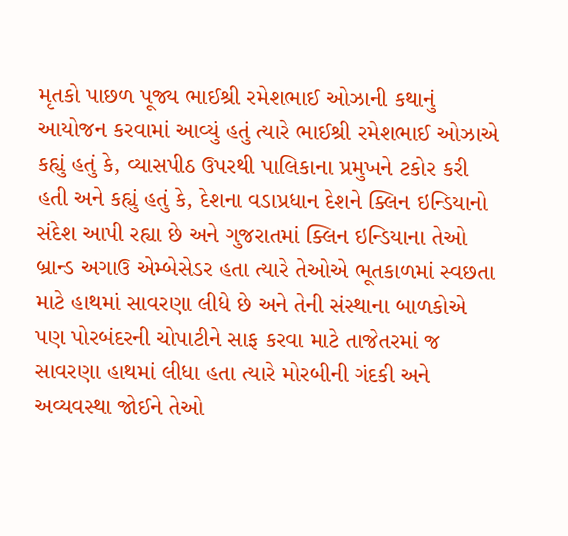મૃતકો પાછળ પૂજ્ય ભાઈશ્રી રમેશભાઈ ઓઝાની કથાનું આયોજન કરવામાં આવ્યું હતું ત્યારે ભાઈશ્રી રમેશભાઈ ઓઝાએ કહ્યું હતું કે, વ્યાસપીઠ ઉપરથી પાલિકાના પ્રમુખને ટકોર કરી હતી અને કહ્યું હતું કે, દેશના વડાપ્રધાન દેશને ક્લિન ઇન્ડિયાનો સંદેશ આપી રહ્યા છે અને ગુજરાતમાં ક્લિન ઇન્ડિયાના તેઓ બ્રાન્ડ અગાઉ એમ્બેસેડર હતા ત્યારે તેઓએ ભૂતકાળમાં સ્વછતા માટે હાથમાં સાવરણા લીધે છે અને તેની સંસ્થાના બાળકોએ પણ પોરબંદરની ચોપાટીને સાફ કરવા માટે તાજેતરમાં જ સાવરણા હાથમાં લીધા હતા ત્યારે મોરબીની ગંદકી અને અવ્યવસ્થા જોઈને તેઓ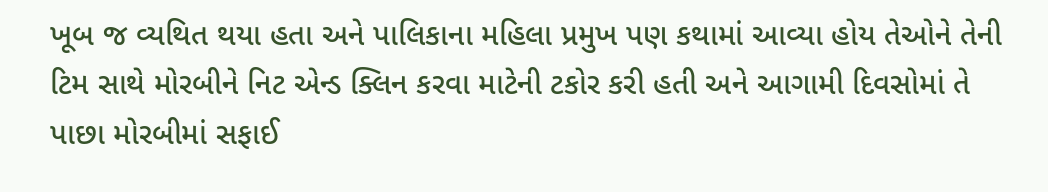ખૂબ જ વ્યથિત થયા હતા અને પાલિકાના મહિલા પ્રમુખ પણ કથામાં આવ્યા હોય તેઓને તેની ટિમ સાથે મોરબીને નિટ એન્ડ ક્લિન કરવા માટેની ટકોર કરી હતી અને આગામી દિવસોમાં તે પાછા મોરબીમાં સફાઈ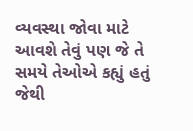વ્યવસ્થા જોવા માટે આવશે તેવું પણ જે તે સમયે તેઓએ કહ્યું હતું જેથી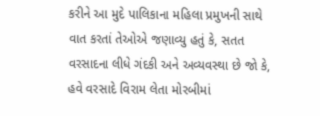કરીને આ મુદે પાલિકાના મહિલા પ્રમુખની સાથે વાત કરતાં તેઓએ જણાવ્યુ હતું કે, સતત વરસાદના લીધે ગંદકી અને અવ્યવસ્થા છે જો કે, હવે વરસાદે વિરામ લેતા મોરબીમાં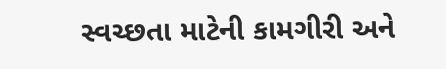સ્વચ્છતા માટેની કામગીરી અને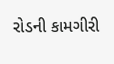રોડની કામગીરી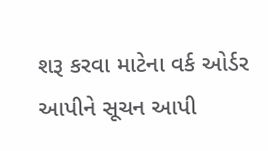શરૂ કરવા માટેના વર્ક ઓર્ડર આપીને સૂચન આપી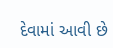દેવામાં આવી છે